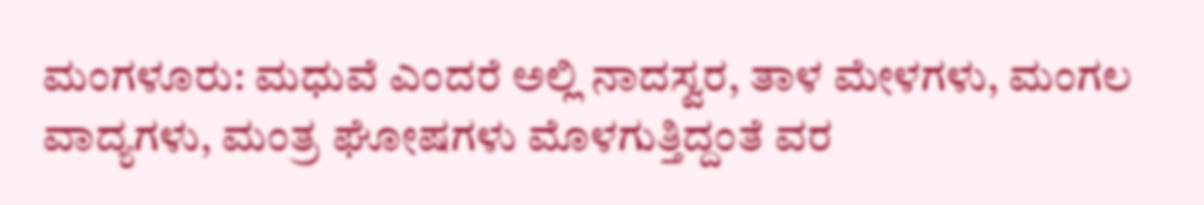ಮಂಗಳೂರು: ಮಧುವೆ ಎಂದರೆ ಅಲ್ಲಿ ನಾದಸ್ವರ, ತಾಳ ಮೇಳಗಳು, ಮಂಗಲ ವಾದ್ಯಗಳು, ಮಂತ್ರ ಘೋಷಗಳು ಮೊಳಗುತ್ತಿದ್ದಂತೆ ವರ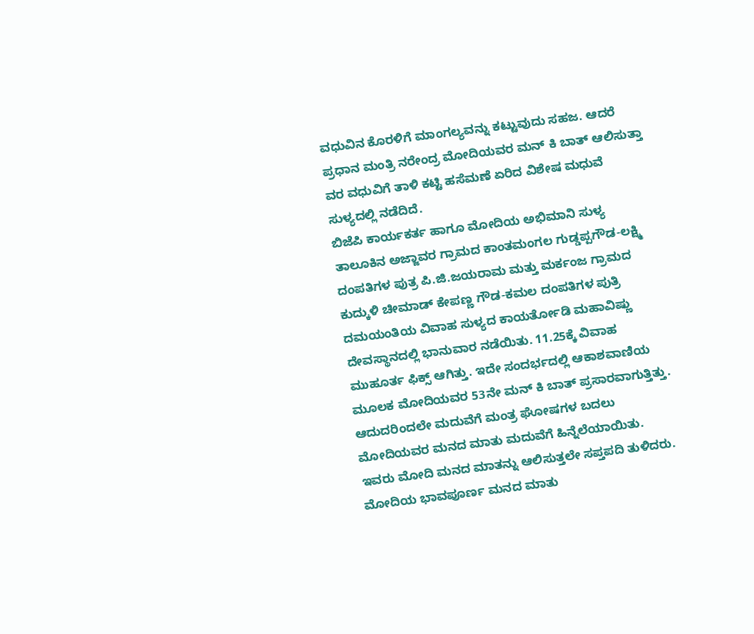ವಧುವಿನ ಕೊರಳಿಗೆ ಮಾಂಗಲ್ಯವನ್ನು ಕಟ್ಟುವುದು ಸಹಜ. ಆದರೆ ಪ್ರಧಾನ ಮಂತ್ರಿ ನರೇಂದ್ರ ಮೋದಿಯವರ ಮನ್ ಕಿ ಬಾತ್ ಆಲಿಸುತ್ತಾ ವರ ವಧುವಿಗೆ ತಾಳಿ ಕಟ್ಟಿ ಹಸೆಮಣೆ ಏರಿದ ವಿಶೇಷ ಮಧುವೆ ಸುಳ್ಯದಲ್ಲಿ ನಡೆದಿದೆ.
ಬಿಜೆಪಿ ಕಾರ್ಯಕರ್ತ ಹಾಗೂ ಮೋದಿಯ ಅಭಿಮಾನಿ ಸುಳ್ಯ ತಾಲೂಕಿನ ಅಜ್ಜಾವರ ಗ್ರಾಮದ ಕಾಂತಮಂಗಲ ಗುಡ್ಡಪ್ಪಗೌಡ-ಲಕ್ಷ್ಮಿ ದಂಪತಿಗಳ ಪುತ್ರ ಪಿ.ಜಿ.ಜಯರಾಮ ಮತ್ತು ಮರ್ಕಂಜ ಗ್ರಾಮದ ಕುದ್ಕುಳಿ ಚೀಮಾಡ್ ಕೇಪಣ್ಣ ಗೌಡ-ಕಮಲ ದಂಪತಿಗಳ ಪುತ್ರಿ ದಮಯಂತಿಯ ವಿವಾಹ ಸುಳ್ಯದ ಕಾಯರ್ತೋಡಿ ಮಹಾವಿಷ್ಣು ದೇವಸ್ಥಾನದಲ್ಲಿ ಭಾನುವಾರ ನಡೆಯಿತು. 11.25ಕ್ಕೆ ವಿವಾಹ ಮುಹೂರ್ತ ಫಿಕ್ಸ್ ಆಗಿತ್ತು. ಇದೇ ಸಂದರ್ಭದಲ್ಲಿ ಆಕಾಶವಾಣಿಯ ಮೂಲಕ ಮೋದಿಯವರ 53ನೇ ಮನ್ ಕಿ ಬಾತ್ ಪ್ರಸಾರವಾಗುತ್ತಿತ್ತು. ಆದುದರಿಂದಲೇ ಮದುವೆಗೆ ಮಂತ್ರ ಘೋಷಗಳ ಬದಲು ಮೋದಿಯವರ ಮನದ ಮಾತು ಮದುವೆಗೆ ಹಿನ್ನೆಲೆಯಾಯಿತು.
ಇವರು ಮೋದಿ ಮನದ ಮಾತನ್ನು ಆಲಿಸುತ್ತಲೇ ಸಪ್ತಪದಿ ತುಳಿದರು. ಮೋದಿಯ ಭಾವಪೂರ್ಣ ಮನದ ಮಾತು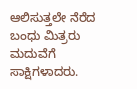ಆಲಿಸುತ್ತಲೇ ನೆರೆದ ಬಂಧು ಮಿತ್ರರು ಮದುವೆಗೆ ಸಾಕ್ಷಿಗಳಾದರು.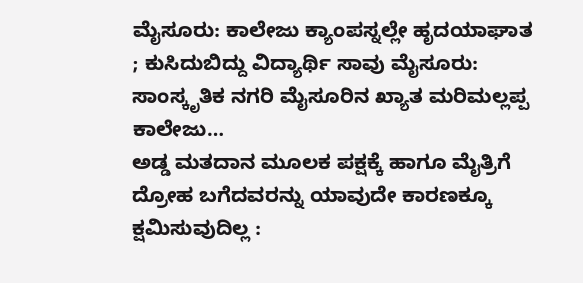ಮೈಸೂರು: ಕಾಲೇಜು ಕ್ಯಾಂಪಸ್ನಲ್ಲೇ ಹೃದಯಾಘಾತ ; ಕುಸಿದುಬಿದ್ದು ವಿದ್ಯಾರ್ಥಿ ಸಾವು ಮೈಸೂರು: ಸಾಂಸ್ಕೃತಿಕ ನಗರಿ ಮೈಸೂರಿನ ಖ್ಯಾತ ಮರಿಮಲ್ಲಪ್ಪ ಕಾಲೇಜು…
ಅಡ್ಡ ಮತದಾನ ಮೂಲಕ ಪಕ್ಷಕ್ಕೆ ಹಾಗೂ ಮೈತ್ರಿಗೆ ದ್ರೋಹ ಬಗೆದವರನ್ನು ಯಾವುದೇ ಕಾರಣಕ್ಕೂ ಕ್ಷಮಿಸುವುದಿಲ್ಲ :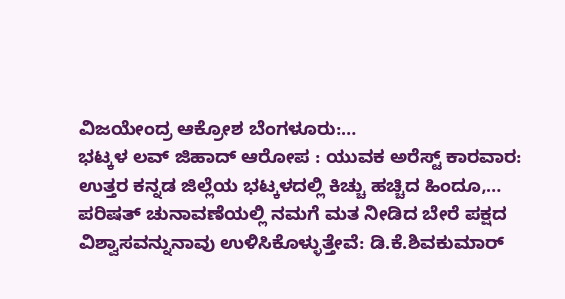ವಿಜಯೇಂದ್ರ ಆಕ್ರೋಶ ಬೆಂಗಳೂರು:…
ಭಟ್ಕಳ ಲವ್ ಜಿಹಾದ್ ಆರೋಪ : ಯುವಕ ಅರೆಸ್ಟ್ ಕಾರವಾರ: ಉತ್ತರ ಕನ್ನಡ ಜಿಲ್ಲೆಯ ಭಟ್ಕಳದಲ್ಲಿ ಕಿಚ್ಚು ಹಚ್ಚಿದ ಹಿಂದೂ,…
ಪರಿಷತ್ ಚುನಾವಣೆಯಲ್ಲಿ ನಮಗೆ ಮತ ನೀಡಿದ ಬೇರೆ ಪಕ್ಷದ ವಿಶ್ವಾಸವನ್ನುನಾವು ಉಳಿಸಿಕೊಳ್ಳುತ್ತೇವೆ: ಡಿ.ಕೆ.ಶಿವಕುಮಾರ್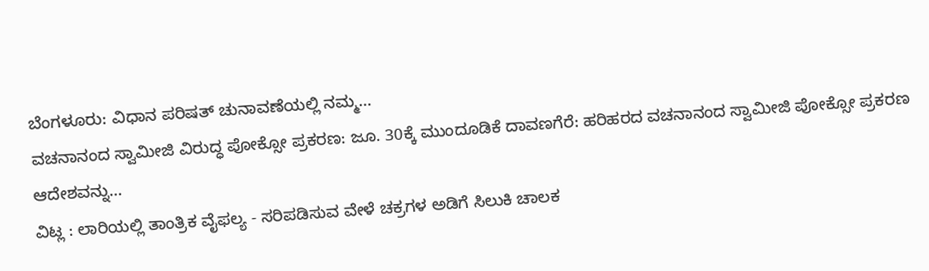ಬೆಂಗಳೂರು: ವಿಧಾನ ಪರಿಷತ್ ಚುನಾವಣೆಯಲ್ಲಿ ನಮ್ಮ…
ವಚನಾನಂದ ಸ್ವಾಮೀಜಿ ವಿರುದ್ಧ ಪೋಕ್ಸೋ ಪ್ರಕರಣ: ಜೂ. 30ಕ್ಕೆ ಮುಂದೂಡಿಕೆ ದಾವಣಗೆರೆ: ಹರಿಹರದ ವಚನಾನಂದ ಸ್ವಾಮೀಜಿ ಪೋಕ್ಸೋ ಪ್ರಕರಣ ಆದೇಶವನ್ನು…
ವಿಟ್ಲ : ಲಾರಿಯಲ್ಲಿ ತಾಂತ್ರಿಕ ವೈಫಲ್ಯ - ಸರಿಪಡಿಸುವ ವೇಳೆ ಚಕ್ರಗಳ ಅಡಿಗೆ ಸಿಲುಕಿ ಚಾಲಕ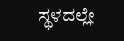ಸ್ಥಳದಲ್ಲೇ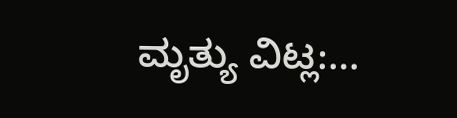ಮೃತ್ಯು ವಿಟ್ಲ:…